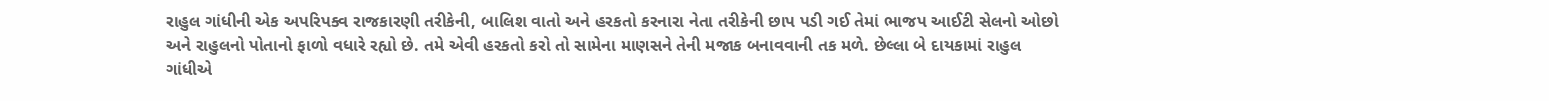રાહુલ ગાંધીની એક અપરિપક્વ રાજકારણી તરીકેની, બાલિશ વાતો અને હરકતો કરનારા નેતા તરીકેની છાપ પડી ગઈ તેમાં ભાજપ આઈટી સેલનો ઓછો અને રાહુલનો પોતાનો ફાળો વધારે રહ્યો છે. તમે એવી હરકતો કરો તો સામેના માણસને તેની મજાક બનાવવાની તક મળે. છેલ્લા બે દાયકામાં રાહુલ ગાંધીએ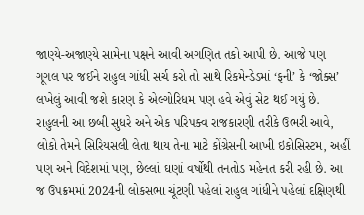જાણ્યે-અજાણ્યે સામેના પક્ષને આવી અગણિત તકો આપી છે. આજે પણ ગૂગલ પર જઈને રાહુલ ગાંધી સર્ચ કરો તો સાથે રિકમેન્ડેડમાં ‘ફની’ કે ‘જોક્સ’ લખેલું આવી જશે કારણ કે એલ્ગોરિધમ પણ હવે એવું સેટ થઈ ગયું છે.
રાહુલની આ છબી સુધરે અને એક પરિપક્વ રાજકારણી તરીકે ઉભરી આવે, લોકો તેમને સિરિયસલી લેતા થાય તેના માટે કોંગ્રેસની આખી ઇકોસિસ્ટમ, અહીં પણ અને વિદેશમાં પણ, છેલ્લાં ઘણાં વર્ષોથી તનતોડ મહેનત કરી રહી છે. આ જ ઉપક્રમમાં 2024ની લોકસભા ચૂંટણી પહેલાં રાહુલ ગાંધીને પહેલાં દક્ષિણથી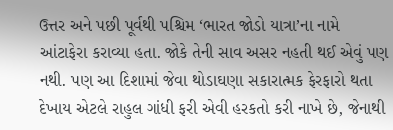ઉત્તર અને પછી પૂર્વથી પશ્ચિમ ‘ભારત જોડો યાત્રા’ના નામે આંટાફેરા કરાવ્યા હતા. જોકે તેની સાવ અસર નહતી થઈ એવું પણ નથી. પણ આ દિશામાં જેવા થોડાઘણા સકારાત્મક ફેરફારો થતા દેખાય એટલે રાહુલ ગાંધી ફરી એવી હરકતો કરી નાખે છે, જેનાથી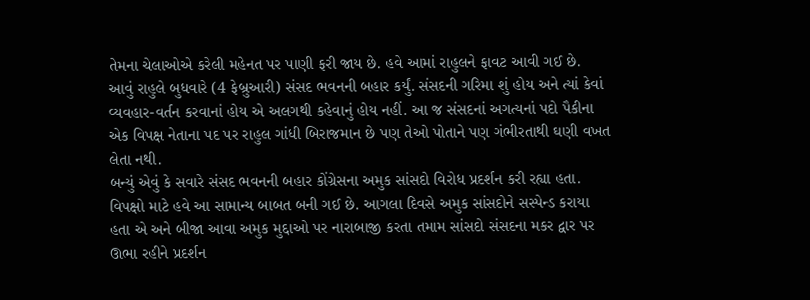તેમના ચેલાઓએ કરેલી મહેનત પર પાણી ફરી જાય છે. હવે આમાં રાહુલને ફાવટ આવી ગઈ છે.
આવું રાહુલે બુધવારે (4 ફેબ્રુઆરી) સંસદ ભવનની બહાર કર્યું. સંસદની ગરિમા શું હોય અને ત્યાં કેવાં વ્યવહાર-વર્તન કરવાનાં હોય એ અલગથી કહેવાનું હોય નહીં. આ જ સંસદનાં અગત્યનાં પદો પૈકીના એક વિપક્ષ નેતાના પદ પર રાહુલ ગાંધી બિરાજમાન છે પણ તેઓ પોતાને પણ ગંભીરતાથી ઘણી વખત લેતા નથી.
બન્યું એવું કે સવારે સંસદ ભવનની બહાર કોંગ્રેસના અમુક સાંસદો વિરોધ પ્રદર્શન કરી રહ્યા હતા. વિપક્ષો માટે હવે આ સામાન્ય બાબત બની ગઈ છે. આગલા દિવસે અમુક સાંસદોને સસ્પેન્ડ કરાયા હતા એ અને બીજા આવા અમુક મુદ્દાઓ પર નારાબાજી કરતા તમામ સાંસદો સંસદના મકર દ્વાર પર ઊભા રહીને પ્રદર્શન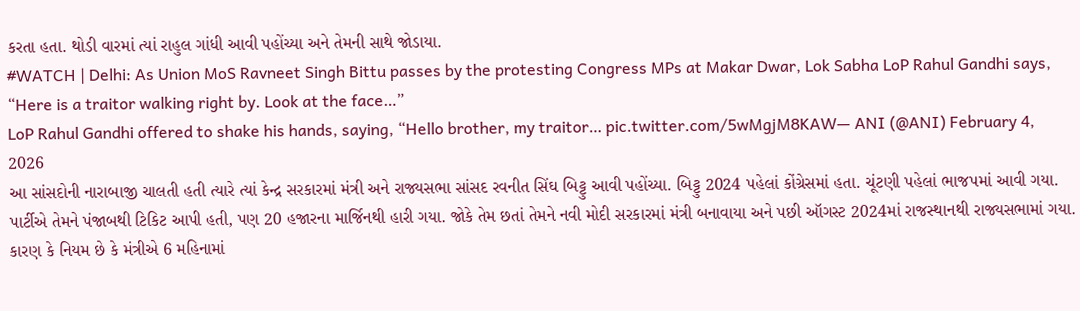કરતા હતા. થોડી વારમાં ત્યાં રાહુલ ગાંધી આવી પહોંચ્યા અને તેમની સાથે જોડાયા.
#WATCH | Delhi: As Union MoS Ravneet Singh Bittu passes by the protesting Congress MPs at Makar Dwar, Lok Sabha LoP Rahul Gandhi says, “Here is a traitor walking right by. Look at the face…”
LoP Rahul Gandhi offered to shake his hands, saying, “Hello brother, my traitor… pic.twitter.com/5wMgjM8KAW— ANI (@ANI) February 4, 2026
આ સાંસદોની નારાબાજી ચાલતી હતી ત્યારે ત્યાં કેન્દ્ર સરકારમાં મંત્રી અને રાજ્યસભા સાંસદ રવનીત સિંઘ બિટ્ટુ આવી પહોંચ્યા. બિટ્ટુ 2024 પહેલાં કોંગ્રેસમાં હતા. ચૂંટણી પહેલાં ભાજપમાં આવી ગયા. પાર્ટીએ તેમને પંજાબથી ટિકિટ આપી હતી, પણ 20 હજારના માર્જિનથી હારી ગયા. જોકે તેમ છતાં તેમને નવી મોદી સરકારમાં મંત્રી બનાવાયા અને પછી ઑગસ્ટ 2024માં રાજસ્થાનથી રાજ્યસભામાં ગયા. કારણ કે નિયમ છે કે મંત્રીએ 6 મહિનામાં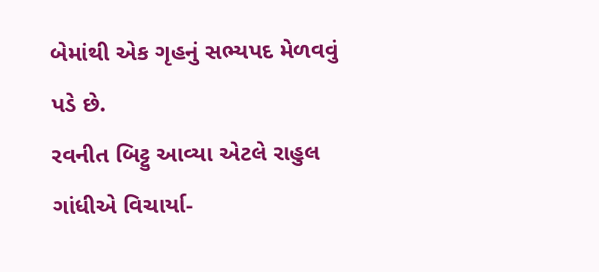બેમાંથી એક ગૃહનું સભ્યપદ મેળવવું પડે છે.
રવનીત બિટ્ટુ આવ્યા એટલે રાહુલ ગાંધીએ વિચાર્યા-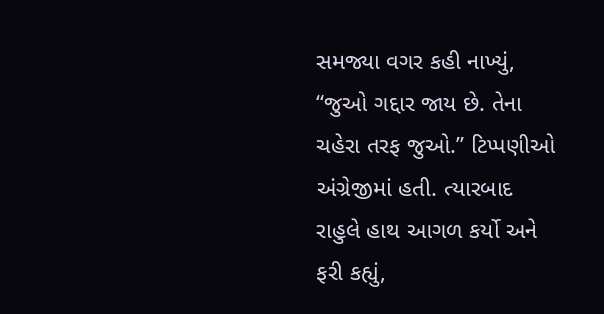સમજ્યા વગર કહી નાખ્યું, “જુઓ ગદ્દાર જાય છે. તેના ચહેરા તરફ જુઓ.” ટિપ્પણીઓ અંગ્રેજીમાં હતી. ત્યારબાદ રાહુલે હાથ આગળ કર્યો અને ફરી કહ્યું,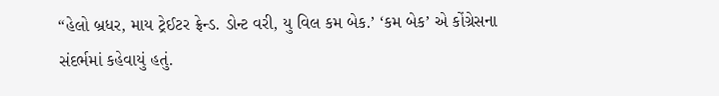“હેલો બ્રધર, માય ટ્રેઈટર ફ્રેન્ડ. ડોન્ટ વરી, યુ વિલ કમ બેક.’ ‘કમ બેક’ એ કોંગ્રેસના સંદર્ભમાં કહેવાયું હતું.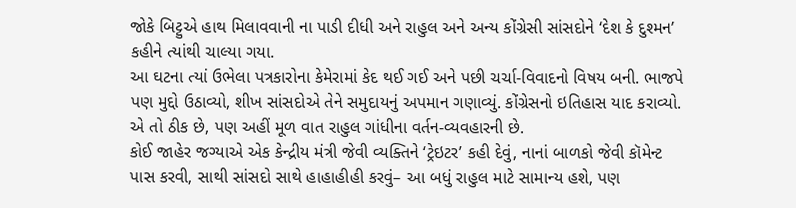જોકે બિટ્ટુએ હાથ મિલાવવાની ના પાડી દીધી અને રાહુલ અને અન્ય કોંગ્રેસી સાંસદોને ‘દેશ કે દુશ્મન’ કહીને ત્યાંથી ચાલ્યા ગયા.
આ ઘટના ત્યાં ઉભેલા પત્રકારોના કેમેરામાં કેદ થઈ ગઈ અને પછી ચર્ચા-વિવાદનો વિષય બની. ભાજપે પણ મુદ્દો ઉઠાવ્યો, શીખ સાંસદોએ તેને સમુદાયનું અપમાન ગણાવ્યું. કોંગ્રેસનો ઇતિહાસ યાદ કરાવ્યો. એ તો ઠીક છે, પણ અહીં મૂળ વાત રાહુલ ગાંધીના વર્તન-વ્યવહારની છે.
કોઈ જાહેર જગ્યાએ એક કેન્દ્રીય મંત્રી જેવી વ્યક્તિને ‘ટ્રેઇટર’ કહી દેવું, નાનાં બાળકો જેવી કૉમેન્ટ પાસ કરવી, સાથી સાંસદો સાથે હાહાહીહી કરવું– આ બધું રાહુલ માટે સામાન્ય હશે, પણ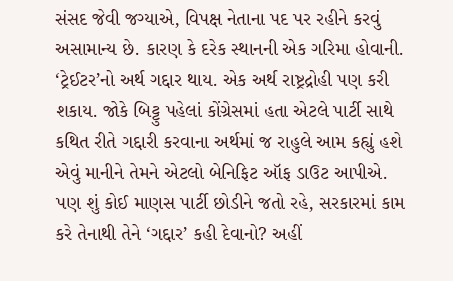સંસદ જેવી જગ્યાએ, વિપક્ષ નેતાના પદ પર રહીને કરવું અસામાન્ય છે. કારણ કે દરેક સ્થાનની એક ગરિમા હોવાની.
‘ટ્રેઈટર’નો અર્થ ગદ્દાર થાય. એક અર્થ રાષ્ટ્રદ્રોહી પણ કરી શકાય. જોકે બિટ્ટુ પહેલાં કોંગ્રેસમાં હતા એટલે પાર્ટી સાથે કથિત રીતે ગદ્દારી કરવાના અર્થમાં જ રાહુલે આમ કહ્યું હશે એવું માનીને તેમને એટલો બેનિફિટ ઑફ ડાઉટ આપીએ. પણ શું કોઈ માણસ પાર્ટી છોડીને જતો રહે, સરકારમાં કામ કરે તેનાથી તેને ‘ગદ્દાર’ કહી દેવાનો? અહીં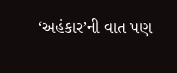‘અહંકાર’ની વાત પણ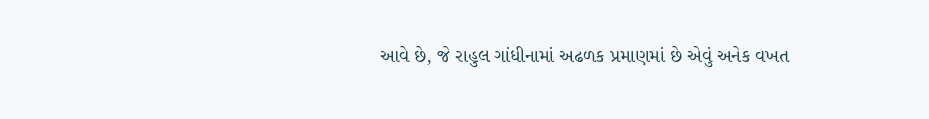આવે છે, જે રાહુલ ગાંધીનામાં અઢળક પ્રમાણમાં છે એવું અનેક વખત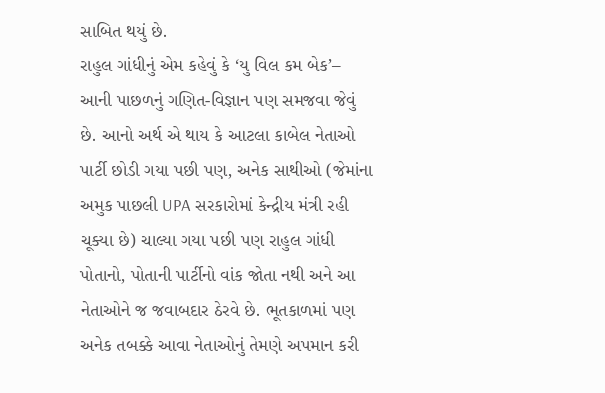સાબિત થયું છે.
રાહુલ ગાંધીનું એમ કહેવું કે ‘યુ વિલ કમ બેક’– આની પાછળનું ગણિત-વિજ્ઞાન પણ સમજવા જેવું છે. આનો અર્થ એ થાય કે આટલા કાબેલ નેતાઓ પાર્ટી છોડી ગયા પછી પણ, અનેક સાથીઓ (જેમાંના અમુક પાછલી UPA સરકારોમાં કેન્દ્રીય મંત્રી રહી ચૂક્યા છે) ચાલ્યા ગયા પછી પણ રાહુલ ગાંધી પોતાનો, પોતાની પાર્ટીનો વાંક જોતા નથી અને આ નેતાઓને જ જવાબદાર ઠેરવે છે. ભૂતકાળમાં પણ અનેક તબક્કે આવા નેતાઓનું તેમણે અપમાન કરી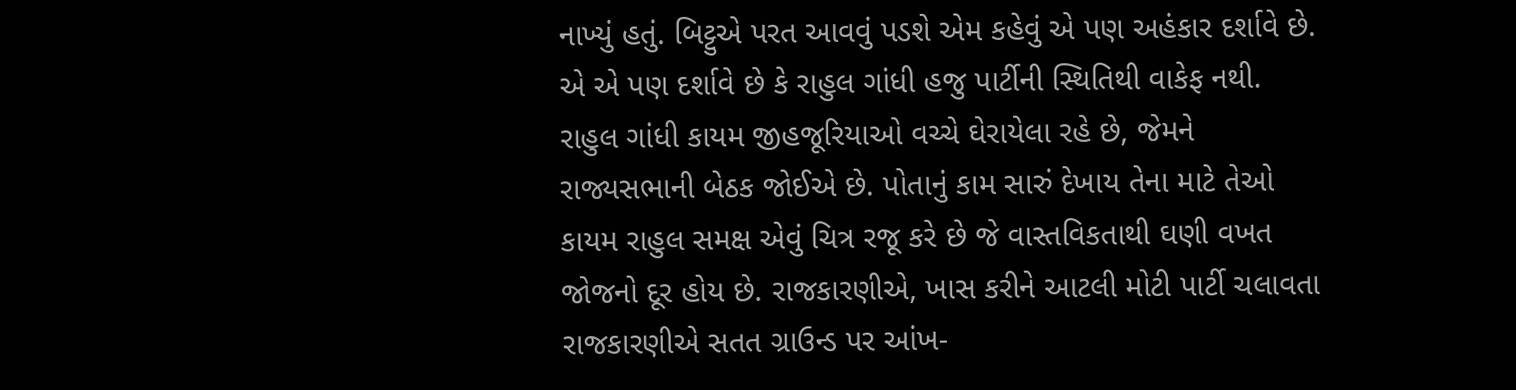નાખ્યું હતું. બિટ્ટુએ પરત આવવું પડશે એમ કહેવું એ પણ અહંકાર દર્શાવે છે. એ એ પણ દર્શાવે છે કે રાહુલ ગાંધી હજુ પાર્ટીની સ્થિતિથી વાકેફ નથી.
રાહુલ ગાંધી કાયમ જીહજૂરિયાઓ વચ્ચે ઘેરાયેલા રહે છે, જેમને રાજ્યસભાની બેઠક જોઈએ છે. પોતાનું કામ સારું દેખાય તેના માટે તેઓ કાયમ રાહુલ સમક્ષ એવું ચિત્ર રજૂ કરે છે જે વાસ્તવિકતાથી ઘણી વખત જોજનો દૂર હોય છે. રાજકારણીએ, ખાસ કરીને આટલી મોટી પાર્ટી ચલાવતા રાજકારણીએ સતત ગ્રાઉન્ડ પર આંખ-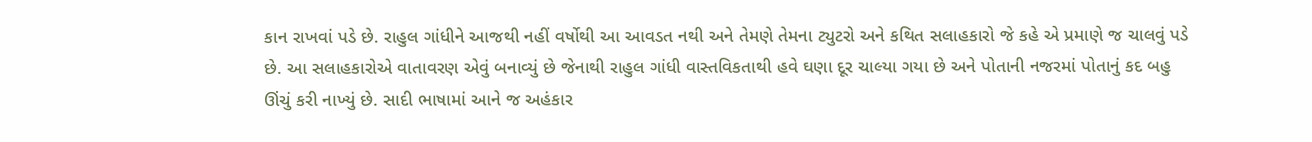કાન રાખવાં પડે છે. રાહુલ ગાંધીને આજથી નહીં વર્ષોથી આ આવડત નથી અને તેમણે તેમના ટ્યુટરો અને કથિત સલાહકારો જે કહે એ પ્રમાણે જ ચાલવું પડે છે. આ સલાહકારોએ વાતાવરણ એવું બનાવ્યું છે જેનાથી રાહુલ ગાંધી વાસ્તવિકતાથી હવે ઘણા દૂર ચાલ્યા ગયા છે અને પોતાની નજરમાં પોતાનું કદ બહુ ઊંચું કરી નાખ્યું છે. સાદી ભાષામાં આને જ અહંકાર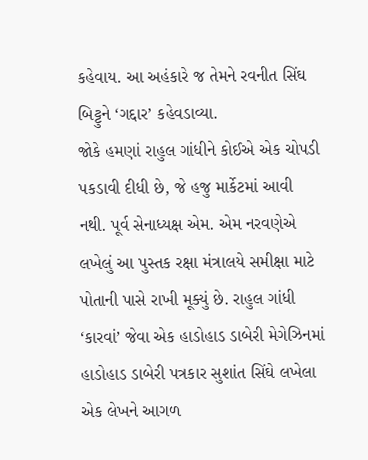કહેવાય. આ અહંકારે જ તેમને રવનીત સિંઘ બિટ્ટુને ‘ગદ્દાર’ કહેવડાવ્યા.
જોકે હમણાં રાહુલ ગાંધીને કોઈએ એક ચોપડી પકડાવી દીધી છે, જે હજુ માર્કેટમાં આવી નથી. પૂર્વ સેનાધ્યક્ષ એમ. એમ નરવણેએ લખેલું આ પુસ્તક રક્ષા મંત્રાલયે સમીક્ષા માટે પોતાની પાસે રાખી મૂક્યું છે. રાહુલ ગાંધી ‘કારવાં’ જેવા એક હાડોહાડ ડાબેરી મેગેઝિનમાં હાડોહાડ ડાબેરી પત્રકાર સુશાંત સિંઘે લખેલા એક લેખને આગળ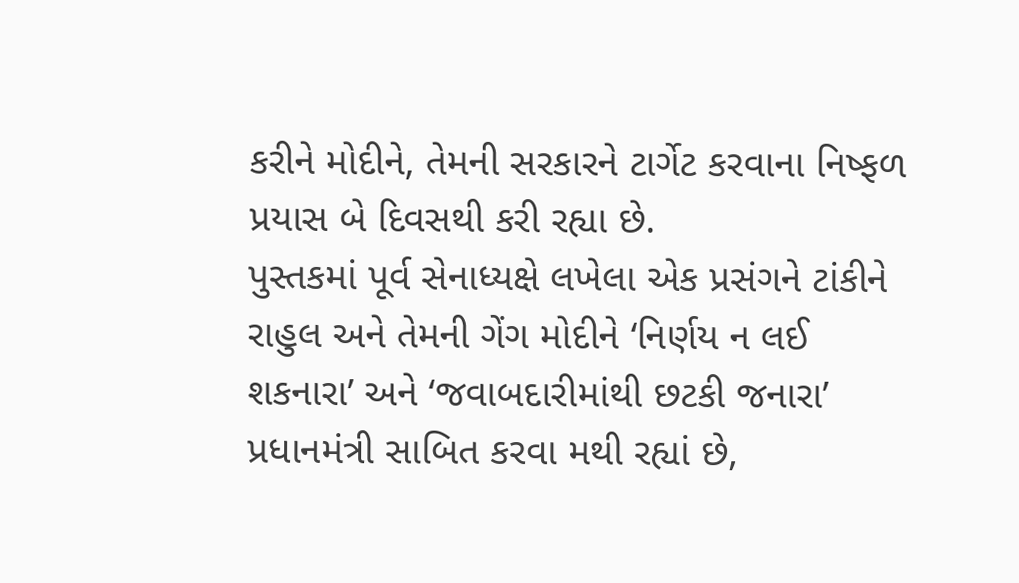કરીને મોદીને, તેમની સરકારને ટાર્ગેટ કરવાના નિષ્ફળ પ્રયાસ બે દિવસથી કરી રહ્યા છે.
પુસ્તકમાં પૂર્વ સેનાધ્યક્ષે લખેલા એક પ્રસંગને ટાંકીને રાહુલ અને તેમની ગેંગ મોદીને ‘નિર્ણય ન લઈ શકનારા’ અને ‘જવાબદારીમાંથી છટકી જનારા’ પ્રધાનમંત્રી સાબિત કરવા મથી રહ્યાં છે,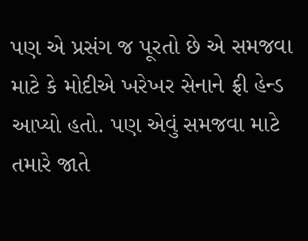પણ એ પ્રસંગ જ પૂરતો છે એ સમજવા માટે કે મોદીએ ખરેખર સેનાને ફ્રી હેન્ડ આપ્યો હતો. પણ એવું સમજવા માટે તમારે જાતે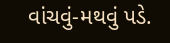વાંચવું-મથવું પડે.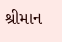શ્રીમાન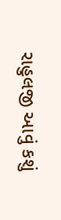રાહુલજી આવું કશું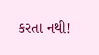કરતા નથી!